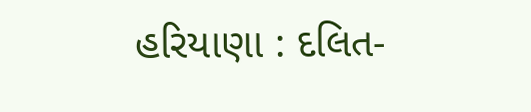હરિયાણા : દલિત-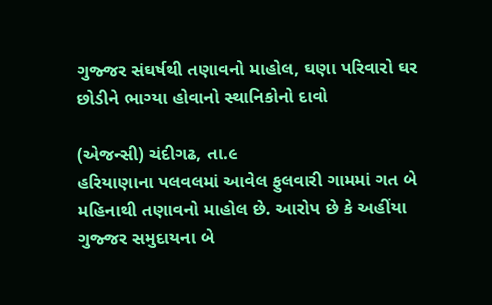ગુજ્જર સંઘર્ષથી તણાવનો માહોલ, ઘણા પરિવારો ઘર છોડીને ભાગ્યા હોવાનો સ્થાનિકોનો દાવો

(એજન્સી) ચંદીગઢ, તા.૯
હરિયાણાના પલવલમાં આવેલ ફુલવારી ગામમાં ગત બે મહિનાથી તણાવનો માહોલ છે. આરોપ છે કે અહીંયા ગુજ્જર સમુદાયના બે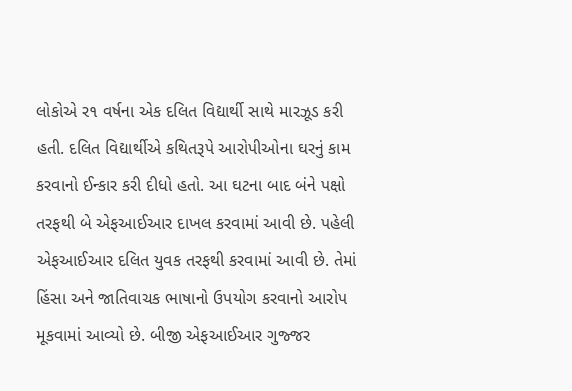લોકોએ ર૧ વર્ષના એક દલિત વિદ્યાર્થી સાથે મારઝૂડ કરી હતી. દલિત વિદ્યાર્થીએ કથિતરૂપે આરોપીઓના ઘરનું કામ કરવાનો ઈન્કાર કરી દીધો હતો. આ ઘટના બાદ બંને પક્ષો તરફથી બે એફઆઈઆર દાખલ કરવામાં આવી છે. પહેલી એફઆઈઆર દલિત યુવક તરફથી કરવામાં આવી છે. તેમાં હિંસા અને જાતિવાચક ભાષાનો ઉપયોગ કરવાનો આરોપ મૂકવામાં આવ્યો છે. બીજી એફઆઈઆર ગુજ્જર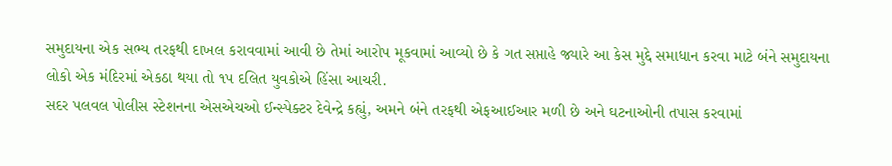સમુદાયના એક સભ્ય તરફથી દાખલ કરાવવામાં આવી છે તેમાં આરોપ મૂકવામાં આવ્યો છે કે ગત સપ્તાહે જ્યારે આ કેસ મુદ્દે સમાધાન કરવા માટે બંને સમુદાયના લોકો એક મંદિરમાં એકઠા થયા તો ૧પ દલિત યુવકોએ હિંસા આચરી.
સદર પલવલ પોલીસ સ્ટેશનના એસએચઓ ઈન્સ્પેક્ટર દેવેન્દ્રે કહ્યું, અમને બંને તરફથી એફઆઈઆર મળી છે અને ઘટનાઓની તપાસ કરવામાં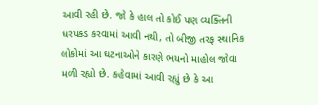આવી રહી છે. જો કે હાલ તો કોઈ પણ વ્યક્તિની ધરપકડ કરવામાં આવી નથી, તો બીજી તરફ સ્થાનિક લોકોમાં આ ઘટનાઓને કારણે ભયનો માહોલ જોવા મળી રહ્યો છે. કહેવામાં આવી રહ્યું છે કે આ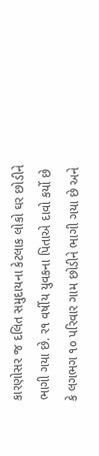કારણોસર જ દલિત સમુદાયના કેટલાક લોકો ઘર છોડીને ભાગી ગયા છે. ર૧ વર્ષીય યુવકના પિતાએ દાવો કર્યો છે કે લગભગ ૧૦ પરિવાર ગામ છોડીને ભાગી ગયા છે અને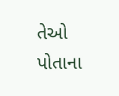તેઓ પોતાના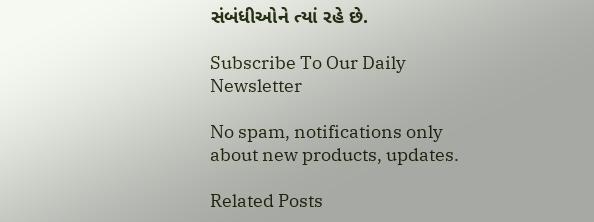સંબંધીઓને ત્યાં રહે છે.

Subscribe To Our Daily Newsletter

No spam, notifications only about new products, updates.

Related Posts